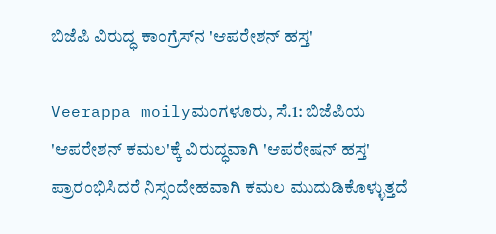ಬಿಜೆಪಿ ವಿರುದ್ಧ ಕಾಂಗ್ರೆಸ್‌ನ 'ಆಪರೇಶನ್ ಹಸ್ತ'

Veerappa moilyಮಂಗಳೂರು, ಸೆ.1: ಬಿಜೆಪಿಯ 'ಆಪರೇಶನ್ ಕಮಲ'ಕ್ಕೆ ವಿರುದ್ಧವಾಗಿ 'ಆಪರೇಷನ್ ಹಸ್ತ' ಪ್ರಾರಂಭಿಸಿದರೆ ನಿಸ್ಸಂದೇಹವಾಗಿ ಕಮಲ ಮುದುಡಿಕೊಳ್ಳುತ್ತದೆ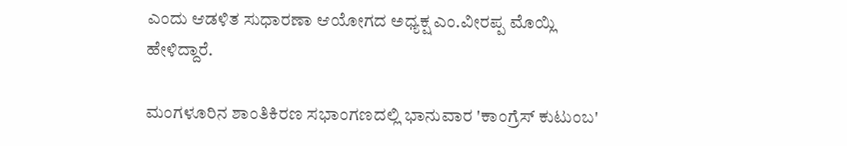ಎಂದು ಆಡಳಿತ ಸುಧಾರಣಾ ಆಯೋಗದ ಅಧ್ಯಕ್ಷ ಎಂ.ವೀರಪ್ಪ ಮೊಯ್ಲಿ ಹೇಳಿದ್ದಾರೆ.

ಮಂಗಳೂರಿನ ಶಾಂತಿಕಿರಣ ಸಭಾಂಗಣದಲ್ಲಿ ಭಾನುವಾರ 'ಕಾಂಗ್ರೆಸ್ ಕುಟುಂಬ'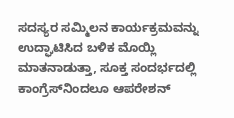ಸದಸ್ಯರ ಸಮ್ಮಿಲನ ಕಾರ್ಯಕ್ರಮವನ್ನು ಉದ್ಘಾಟಿಸಿದ ಬಳಿಕ ಮೊಯ್ಲಿ ಮಾತನಾಡುತ್ತಾ, ಸೂಕ್ತ ಸಂದರ್ಭದಲ್ಲಿ ಕಾಂಗ್ರೆಸ್‌ನಿಂದಲೂ ಆಪರೇಶನ್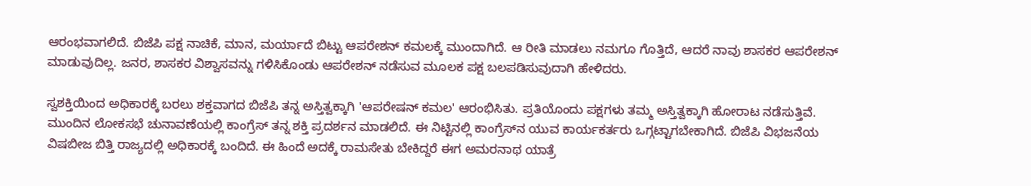ಆರಂಭವಾಗಲಿದೆ. ಬಿಜೆಪಿ ಪಕ್ಷ ನಾಚಿಕೆ, ಮಾನ, ಮರ್ಯಾದೆ ಬಿಟ್ಟು ಆಪರೇಶನ್ ಕಮಲಕ್ಕೆ ಮುಂದಾಗಿದೆ. ಆ ರೀತಿ ಮಾಡಲು ನಮಗೂ ಗೊತ್ತಿದೆ, ಆದರೆ ನಾವು ಶಾಸಕರ ಆಪರೇಶನ್ ಮಾಡುವುದಿಲ್ಲ. ಜನರ, ಶಾಸಕರ ವಿಶ್ವಾಸವನ್ನು ಗಳಿಸಿಕೊಂಡು ಆಪರೇಶನ್ ನಡೆಸುವ ಮೂಲಕ ಪಕ್ಷ ಬಲಪಡಿಸುವುದಾಗಿ ಹೇಳಿದರು.

ಸ್ವಶಕ್ತಿಯಿಂದ ಅಧಿಕಾರಕ್ಕೆ ಬರಲು ಶಕ್ತವಾಗದ ಬಿಜೆಪಿ ತನ್ನ ಅಸ್ತಿತ್ವಕ್ಕಾಗಿ 'ಆಪರೇಷನ್ ಕಮಲ' ಆರಂಭಿಸಿತು. ಪ್ರತಿಯೊಂದು ಪಕ್ಷಗಳು ತಮ್ಮ ಅಸ್ತಿತ್ವಕ್ಕಾಗಿ ಹೋರಾಟ ನಡೆಸುತ್ತಿವೆ. ಮುಂದಿನ ಲೋಕಸಭೆ ಚುನಾವಣೆಯಲ್ಲಿ ಕಾಂಗ್ರೆಸ್ ತನ್ನ ಶಕ್ತಿ ಪ್ರದರ್ಶನ ಮಾಡಲಿದೆ. ಈ ನಿಟ್ಟಿನಲ್ಲಿ ಕಾಂಗ್ರೆಸ್‌ನ ಯುವ ಕಾರ್ಯಕರ್ತರು ಒಗ್ಗಟ್ಟಾಗಬೇಕಾಗಿದೆ. ಬಿಜೆಪಿ ವಿಭಜನೆಯ ವಿಷಬೀಜ ಬಿತ್ತಿ ರಾಜ್ಯದಲ್ಲಿ ಅಧಿಕಾರಕ್ಕೆ ಬಂದಿದೆ. ಈ ಹಿಂದೆ ಅದಕ್ಕೆ ರಾಮಸೇತು ಬೇಕಿದ್ದರೆ ಈಗ ಅಮರನಾಥ ಯಾತ್ರೆ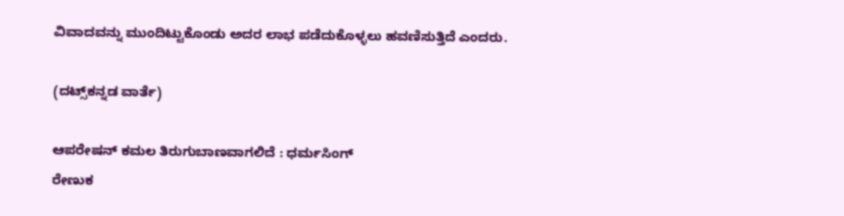ವಿವಾದವನ್ನು ಮುಂದಿಟ್ಟುಕೊಂಡು ಅದರ ಲಾಭ ಪಡೆದುಕೊಳ್ಳಲು ಹವಣಿಸುತ್ತಿದೆ ಎಂದರು.

(ದಟ್ಸ್‌ಕನ್ನಡ ವಾರ್ತೆ)

ಆಪರೇಷನ್ ಕಮಲ ತಿರುಗುಬಾಣವಾಗಲಿದೆ : ಧರ್ಮಸಿಂಗ್
ರೇಣುಕ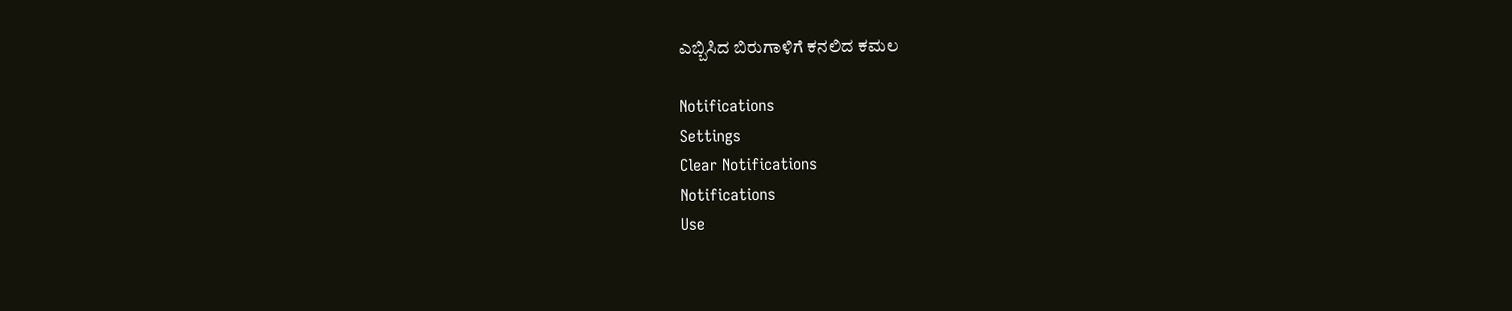ಎಬ್ಬಿಸಿದ ಬಿರುಗಾಳಿಗೆ ಕನಲಿದ ಕಮಲ

Notifications
Settings
Clear Notifications
Notifications
Use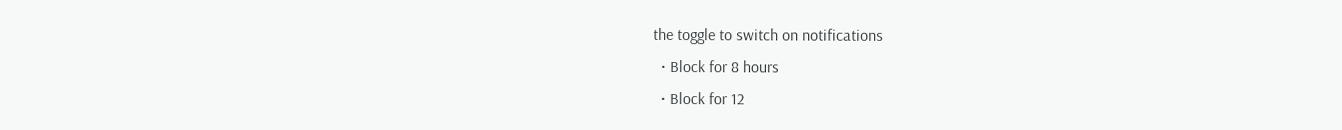the toggle to switch on notifications
  • Block for 8 hours
  • Block for 12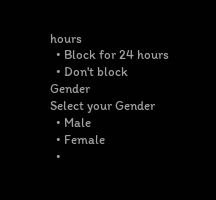hours
  • Block for 24 hours
  • Don't block
Gender
Select your Gender
  • Male
  • Female
  •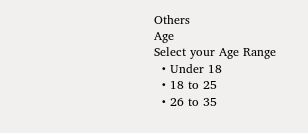Others
Age
Select your Age Range
  • Under 18
  • 18 to 25
  • 26 to 35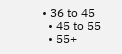• 36 to 45
  • 45 to 55
  • 55+